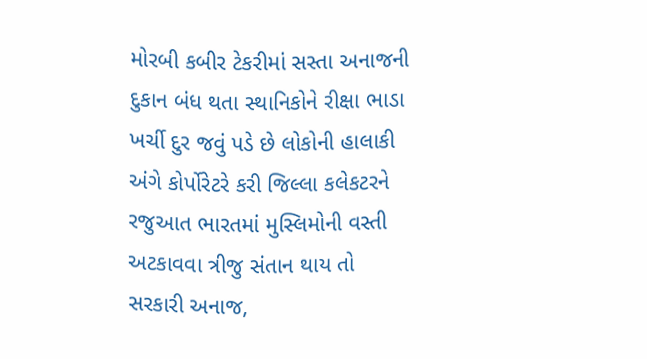મોરબી કબીર ટેકરીમાં સસ્તા અનાજની દુકાન બંધ થતા સ્થાનિકોને રીક્ષા ભાડા ખર્ચી દુર જવું પડે છે લોકોની હાલાકી અંગે કોર્પોરેટરે કરી જિલ્લા કલેકટરને રજુઆત ભારતમાં મુસ્લિમોની વસ્તી અટકાવવા ત્રીજુ સંતાન થાય તો સરકારી અનાજ,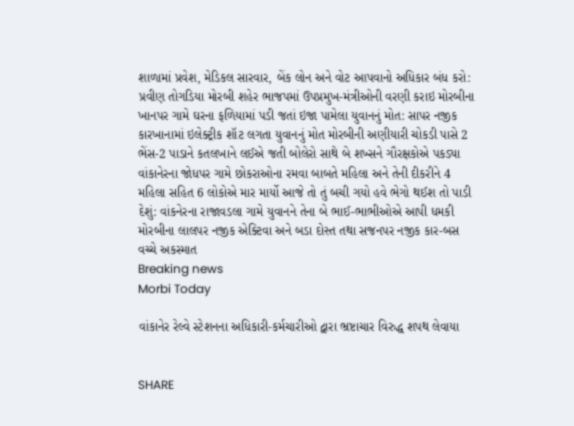શાળામાં પ્રવેશ, મેડિકલ સારવાર, બેંક લોન અને વોટ આપવાનો અધિકાર બંધ કરો: પ્રવીણ તોગડિયા મોરબી શહેર ભાજપમાં ઉપપ્રમુખ-મંત્રીઓની વરણી કરાઇ મોરબીના ખાનપર ગામે ઘરના ફળિયામાં પડી જતાં ઇજા પામેલા યુવાનનું મોત: સાપર નજીક કારખાનામાં ઇલેક્ટ્રીક શૉટ લગતા યુવાનનું મોત મોરબીની અણીયારી ચોકડી પાસે 2 ભેંસ-2 પાડાને કતલખાને લઈએ જતી બોલેરો સાથે બે શખ્સને ગૌરક્ષકોએ પકડ્યા વાંકાનેરના જોધપર ગામે છોકરાઓના રમવા બાબતે મહિલા અને તેની દીકરીને 4 મહિલા સહિત 6 લોકોએ માર માર્યો આજે તો તું બચી ગયો હવે ભેગો થઈશ તો પાડી દેશું: વાંકનેરના રાજાવડલા ગામે યુવાનને તેના બે ભાઈ-ભાભીઓએ આપી ધમકી મોરબીના લાલપર નજીક એક્ટિવા અને બડા દોસ્ત તથા સજનપર નજીક કાર-બસ વચ્ચે અકસ્માત
Breaking news
Morbi Today

વાંકાનેર રેલ્વે સ્ટેશનના અધિકારી-કર્મચારીઓ દ્વારા ભ્રષ્ટાચાર વિરુદ્ધ શપથ લેવાયા


SHARE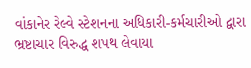વાંકાનેર રેલ્વે સ્ટેશનના અધિકારી-કર્મચારીઓ દ્વારા ભ્રષ્ટાચાર વિરુદ્ધ શપથ લેવાયા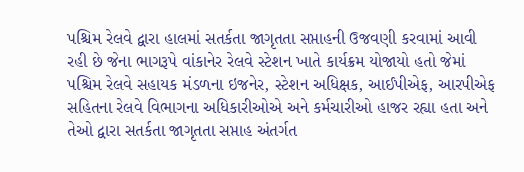પશ્ચિમ રેલવે દ્વારા હાલમાં સતર્કતા જાગૃતતા સપ્તાહની ઉજવણી કરવામાં આવી રહી છે જેના ભાગરૂપે વાંકાનેર રેલવે સ્ટેશન ખાતે કાર્યક્રમ યોજાયો હતો જેમાં પશ્ચિમ રેલવે સહાયક મંડળના ઇજનેર, સ્ટેશન અધિક્ષક, આઈપીએફ, આરપીએફ સહિતના રેલવે વિભાગના અધિકારીઓએ અને કર્મચારીઓ હાજર રહ્યા હતા અને તેઓ દ્વારા સતર્કતા જાગૃતતા સપ્તાહ અંતર્ગત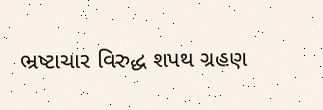ભ્રષ્ટાચાર વિરુદ્ધ શપથ ગ્રહણ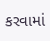કરવામાં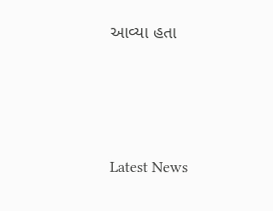આવ્યા હતા






Latest News